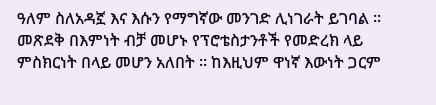ዓለም ስለአዳኟ እና እሱን የማግኛው መንገድ ሊነገራት ይገባል ። መጽደቅ በእምነት ብቻ መሆኑ የፕሮቴስታንቶች የመድረክ ላይ ምስክርነት በላይ መሆን አለበት ። ከእዚህም ዋነኛ እውነት ጋርም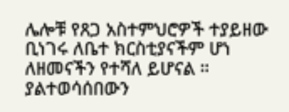ሌሎቹ የጸጋ አስተምህሮዎች ተያይዘው ቢነገሩ ለቤተ ክርስቲያናችም ሆነ ለዘመናችን የተሻለ ይሆናል ።
ያልተወሳሰበውን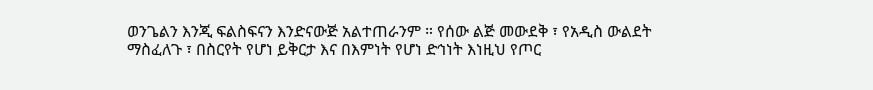ወንጌልን እንጂ ፍልስፍናን እንድናውጅ አልተጠራንም ። የሰው ልጅ መውደቅ ፣ የአዲስ ውልደት ማስፈለጉ ፣ በስርየት የሆነ ይቅርታ እና በእምነት የሆነ ድኅነት እነዚህ የጦር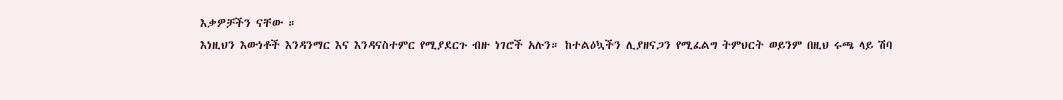እቃዎቻችን ናቸው ።
እነዚህን እውነቶች እንዳንማር እና እንዳናስተምር የሚያደርጉ ብዙ ነገሮች አሉን። ከተልዕኳችን ሊያዘናጋን የሚፈልግ ትምህርት ወይንም በዚህ ሩጫ ላይ ሽባ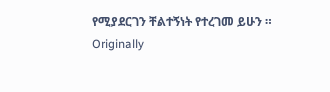የሚያደርገን ቸልተኝነት የተረገመ ይሁን ።
Originally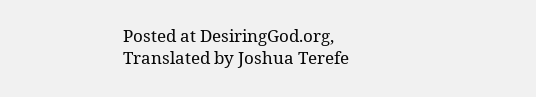Posted at DesiringGod.org, Translated by Joshua Terefe